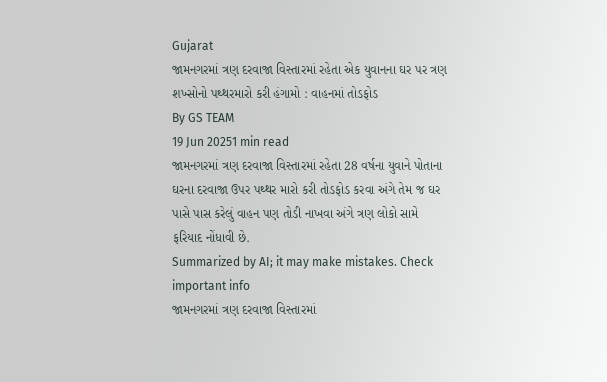Gujarat
જામનગરમાં ત્રણ દરવાજા વિસ્તારમાં રહેતા એક યુવાનના ઘર પર ત્રણ શખ્સોનો પથ્થરમારો કરી હંગામો : વાહનમાં તોડફોડ
By GS TEAM
19 Jun 20251 min read
જામનગરમાં ત્રણ દરવાજા વિસ્તારમાં રહેતા 28 વર્ષના યુવાને પોતાના ઘરના દરવાજા ઉપર પથ્થર મારો કરી તોડફોડ કરવા અંગે તેમ જ ઘર પાસે પાસ કરેલું વાહન પણ તોડી નાખવા અંગે ત્રણ લોકો સામે ફરિયાદ નોંધાવી છે.
Summarized by AI; it may make mistakes. Check important info
જામનગરમાં ત્રણ દરવાજા વિસ્તારમાં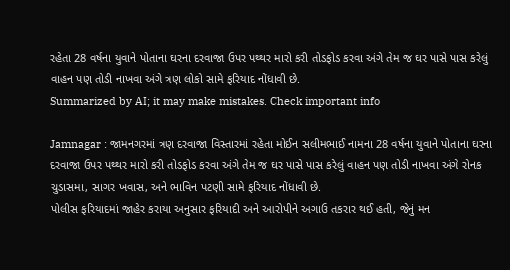રહેતા 28 વર્ષના યુવાને પોતાના ઘરના દરવાજા ઉપર પથ્થર મારો કરી તોડફોડ કરવા અંગે તેમ જ ઘર પાસે પાસ કરેલું વાહન પણ તોડી નાખવા અંગે ત્રણ લોકો સામે ફરિયાદ નોંધાવી છે.
Summarized by AI; it may make mistakes. Check important info

Jamnagar : જામનગરમાં ત્રણ દરવાજા વિસ્તારમાં રહેતા મોઈન સલીમભાઈ નામના 28 વર્ષના યુવાને પોતાના ઘરના દરવાજા ઉપર પથ્થર મારો કરી તોડફોડ કરવા અંગે તેમ જ ઘર પાસે પાસ કરેલું વાહન પણ તોડી નાખવા અંગે રોનક ચુડાસમા, સાગર ખવાસ, અને ભાવિન પટણી સામે ફરિયાદ નોંધાવી છે.
પોલીસ ફરિયાદમાં જાહેર કરાયા અનુસાર ફરિયાદી અને આરોપીને અગાઉ તકરાર થઈ હતી, જેનું મન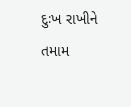દુઃખ રાખીને તમામ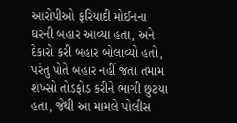આરોપીઓ ફરિયાદી મોઈનના ઘરની બહાર આવ્યા હતા, અને દેકારો કરી બહાર બોલાવ્યો હતો, પરંતુ પોતે બહાર નહીં જતા તમામ શખ્સો તોડફોડ કરીને ભાગી છુટયા હતા, જેથી આ મામલે પોલીસ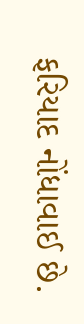ફરિયાદ નોંધાવાઈ છે.